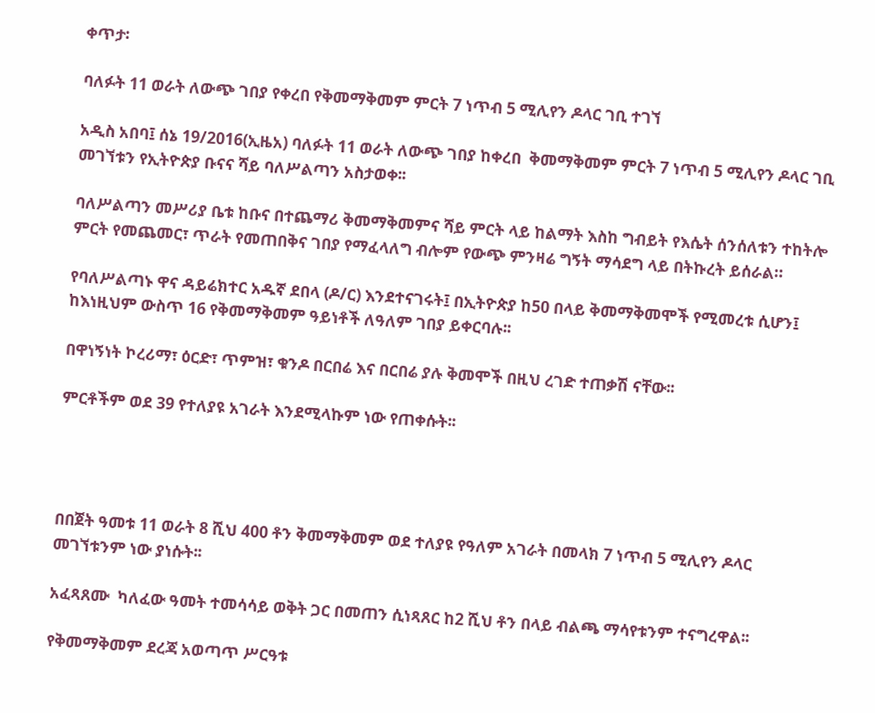ቀጥታ፡

ባለፉት 11 ወራት ለውጭ ገበያ የቀረበ የቅመማቅመም ምርት 7 ነጥብ 5 ሚሊየን ዶላር ገቢ ተገኘ

አዲስ አበባ፤ ሰኔ 19/2016(ኢዜአ) ባለፉት 11 ወራት ለውጭ ገበያ ከቀረበ  ቅመማቅመም ምርት 7 ነጥብ 5 ሚሊየን ዶላር ገቢ መገኘቱን የኢትዮጵያ ቡናና ሻይ ባለሥልጣን አስታወቀ፡፡

ባለሥልጣን መሥሪያ ቤቱ ከቡና በተጨማሪ ቅመማቅመምና ሻይ ምርት ላይ ከልማት እስከ ግብይት የእሴት ሰንሰለቱን ተከትሎ ምርት የመጨመር፣ ጥራት የመጠበቅና ገበያ የማፈላለግ ብሎም የውጭ ምንዛሬ ግኝት ማሳደግ ላይ በትኩረት ይሰራል።

የባለሥልጣኑ ዋና ዳይሬክተር አዱኛ ደበላ (ዶ/ር) እንደተናገሩት፤ በኢትዮጵያ ከ50 በላይ ቅመማቅመሞች የሚመረቱ ሲሆን፤ ከእነዚህም ውስጥ 16 የቅመማቅመም ዓይነቶች ለዓለም ገበያ ይቀርባሉ፡፡

በዋነኝነት ኮረሪማ፣ ዕርድ፣ ጥምዝ፣ ቁንዶ በርበሬ እና በርበሬ ያሉ ቅመሞች በዚህ ረገድ ተጠቃሽ ናቸው፡፡

ምርቶችም ወደ 39 የተለያዩ አገራት እንደሚላኩም ነው የጠቀሱት፡፡




በበጀት ዓመቱ 11 ወራት 8 ሺህ 400 ቶን ቅመማቅመም ወደ ተለያዩ የዓለም አገራት በመላክ 7 ነጥብ 5 ሚሊየን ዶላር መገኘቱንም ነው ያነሱት፡፡

አፈጻጸሙ  ካለፈው ዓመት ተመሳሳይ ወቅት ጋር በመጠን ሲነጻጸር ከ2 ሺህ ቶን በላይ ብልጫ ማሳየቱንም ተናግረዋል፡፡

የቅመማቅመም ደረጃ አወጣጥ ሥርዓቱ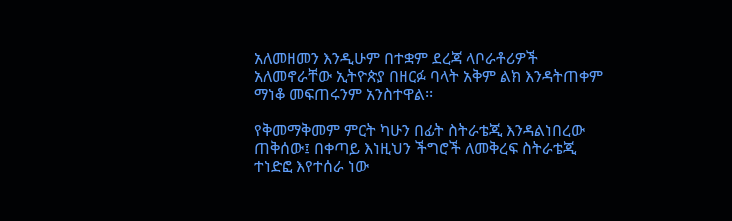አለመዘመን እንዲሁም በተቋም ደረጃ ላቦራቶሪዎች አለመኖራቸው ኢትዮጵያ በዘርፉ ባላት አቅም ልክ እንዳትጠቀም ማነቆ መፍጠሩንም አንስተዋል፡፡

የቅመማቅመም ምርት ካሁን በፊት ስትራቴጂ እንዳልነበረው ጠቅሰው፤ በቀጣይ እነዚህን ችግሮች ለመቅረፍ ስትራቴጂ ተነድፎ እየተሰራ ነው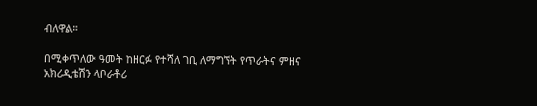ብለዋል።

በሚቀጥለው ዓመት ከዘርፉ የተሻለ ገቢ ለማግኘት የጥራትና ምዘና አክሪዲቴሽን ላቦራቶሪ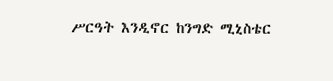ሥርዓት እንዲኖር ከንግድ ሚኒስቴር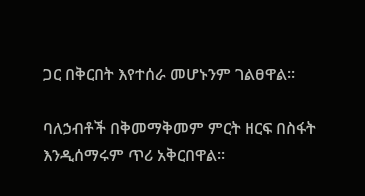ጋር በቅርበት እየተሰራ መሆኑንም ገልፀዋል፡፡

ባለኃብቶች በቅመማቅመም ምርት ዘርፍ በስፋት እንዲሰማሩም ጥሪ አቅርበዋል፡፡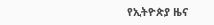የኢትዮጵያ ዜና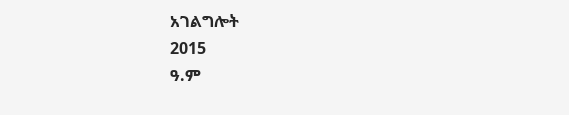አገልግሎት
2015
ዓ.ም